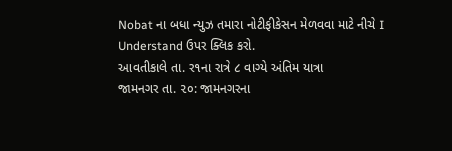Nobat ના બધા ન્યુઝ તમારા નોટીફીકેસન મેળવવા માટે નીચે I Understand ઉપર ક્લિક કરો.
આવતીકાલે તા. ર૧ના રાત્રે ૮ વાગ્યે અંતિમ યાત્રા
જામનગર તા. ૨૦: જામનગરના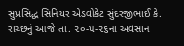સુપ્રસિદ્ધ સિનિયર એડવોકેટ સુંદરજીભાઈ કે. રાચ્છનું આજે તા. ૨૦-૫-૨૬ના અવસાન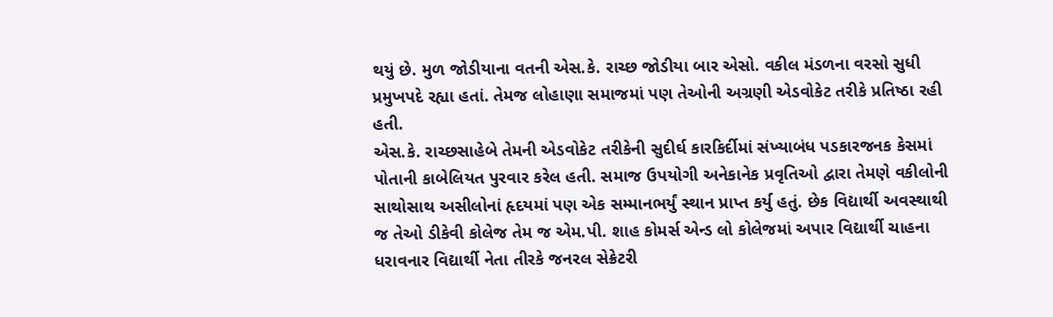થયું છે. મુળ જોડીયાના વતની એસ.કે. રાચ્છ જોડીયા બાર એસો. વકીલ મંડળના વરસો સુધી પ્રમુખપદે રહ્યા હતાં. તેમજ લોહાણા સમાજમાં પણ તેઓની અગ્રણી એડવોકેટ તરીકે પ્રતિષ્ઠા રહી હતી.
એસ.કે. રાચ્છસાહેબે તેમની એડવોકેટ તરીકેની સુદીર્ઘ કારકિર્દીમાં સંખ્યાબંધ પડકારજનક કેસમાં પોતાની કાબેલિયત પુરવાર કરેલ હતી. સમાજ ઉપયોગી અનેકાનેક પ્રવૃતિઓ દ્વારા તેમણે વકીલોની સાથોસાથ અસીલોનાં હૃદયમાં પણ એક સમ્માનભર્યું સ્થાન પ્રાપ્ત કર્યુ હતું. છેક વિદ્યાર્થી અવસ્થાથી જ તેઓ ડીકેવી કોલેજ તેમ જ એમ.પી. શાહ કોમર્સ એન્ડ લો કોલેજમાં અપાર વિદ્યાર્થી ચાહના ધરાવનાર વિદ્યાર્થી નેતા તીરકે જનરલ સેક્રેટરી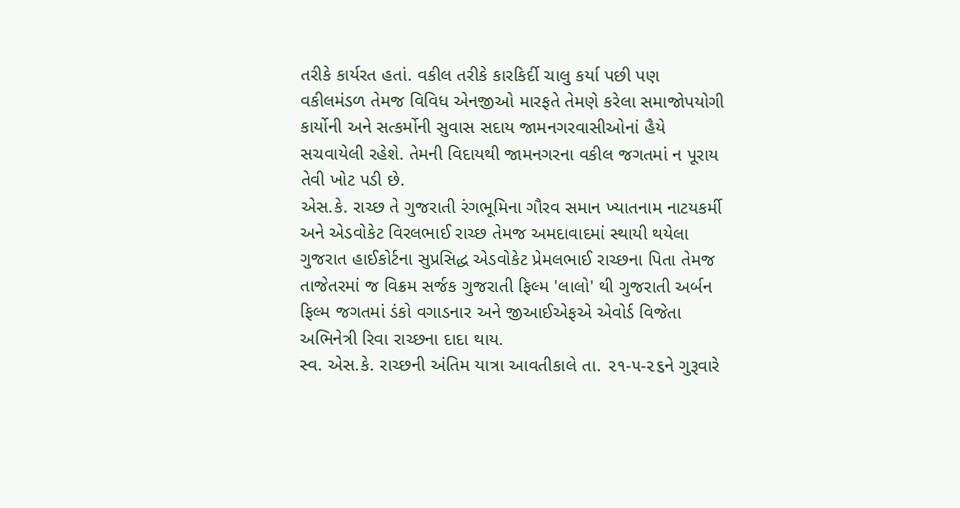તરીકે કાર્યરત હતાં. વકીલ તરીકે કારકિર્દી ચાલુ કર્યા પછી પણ વકીલમંડળ તેમજ વિવિધ એનજીઓ મારફતે તેમણે કરેલા સમાજોપયોગી કાર્યોની અને સત્કર્મોની સુવાસ સદાય જામનગરવાસીઓનાં હૈયે સચવાયેલી રહેશે. તેમની વિદાયથી જામનગરના વકીલ જગતમાં ન પૂરાય તેવી ખોટ પડી છે.
એસ.કે. રાચ્છ તે ગુજરાતી રંગભૂમિના ગૌરવ સમાન ખ્યાતનામ નાટયકર્મી અને એડવોકેટ વિરલભાઈ રાચ્છ તેમજ અમદાવાદમાં સ્થાયી થયેલા ગુજરાત હાઈકોર્ટના સુપ્રસિદ્ધ એડવોકેટ પ્રેમલભાઈ રાચ્છના પિતા તેમજ તાજેતરમાં જ વિક્રમ સર્જક ગુજરાતી ફિલ્મ 'લાલો' થી ગુજરાતી અર્બન ફિલ્મ જગતમાં ડંકો વગાડનાર અને જીઆઈએફએ એવોર્ડ વિજેતા અભિનેત્રી રિવા રાચ્છના દાદા થાય.
સ્વ. એસ.કે. રાચ્છની અંતિમ યાત્રા આવતીકાલે તા. ૨૧-૫-૨૬ને ગુરૂવારે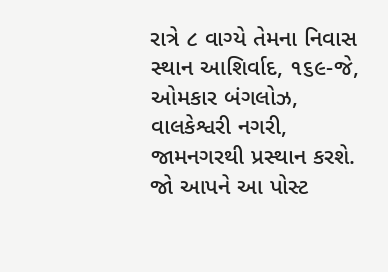રાત્રે ૮ વાગ્યે તેમના નિવાસ સ્થાન આશિર્વાદ, ૧૬૯-જે, ઓમકાર બંગલોઝ, વાલકેશ્વરી નગરી, જામનગરથી પ્રસ્થાન કરશે.
જો આપને આ પોસ્ટ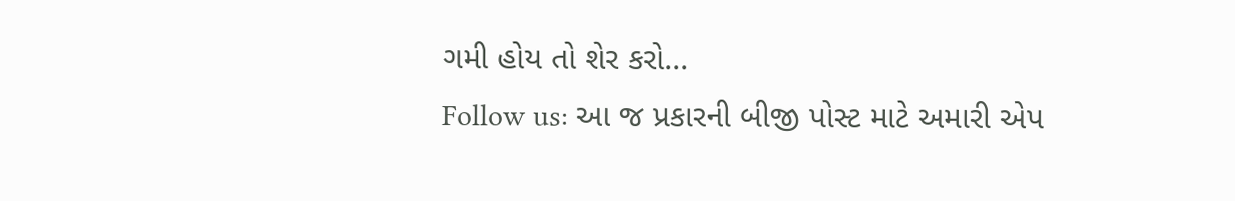ગમી હોય તો શેર કરો...
Follow us: આ જ પ્રકારની બીજી પોસ્ટ માટે અમારી એપ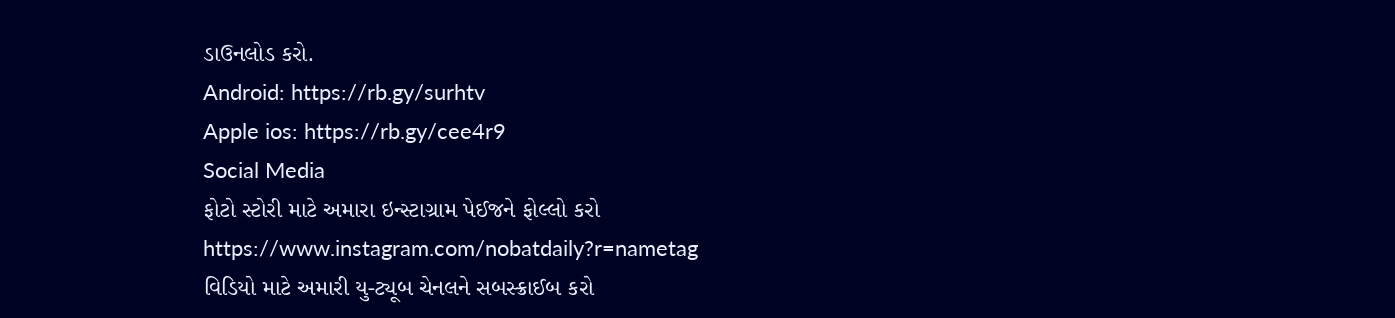ડાઉનલોડ કરો.
Android: https://rb.gy/surhtv
Apple ios: https://rb.gy/cee4r9
Social Media
ફોટો સ્ટોરી માટે અમારા ઇન્સ્ટાગ્રામ પેઈજને ફોલ્લો કરો
https://www.instagram.com/nobatdaily?r=nametag
વિડિયો માટે અમારી યુ-ટ્યૂબ ચેનલને સબસ્ક્રાઈબ કરો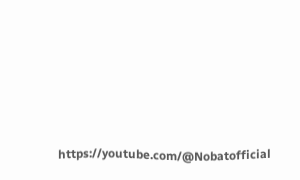https://youtube.com/@Nobatofficial